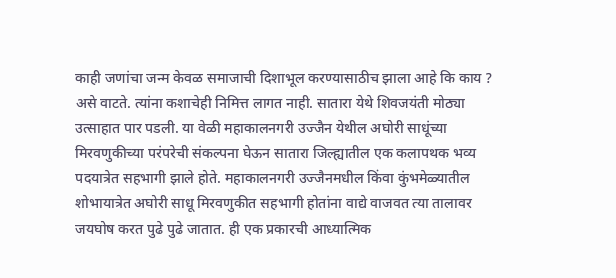काही जणांचा जन्म केवळ समाजाची दिशाभूल करण्यासाठीच झाला आहे कि काय ? असे वाटते. त्यांना कशाचेही निमित्त लागत नाही. सातारा येथे शिवजयंती मोठ्या उत्साहात पार पडली. या वेळी महाकालनगरी उज्जैन येथील अघोरी साधूंच्या मिरवणुकीच्या परंपरेची संकल्पना घेऊन सातारा जिल्ह्यातील एक कलापथक भव्य पदयात्रेत सहभागी झाले होते. महाकालनगरी उज्जैनमधील किंवा कुंभमेळ्यातील शोभायात्रेत अघोरी साधू मिरवणुकीत सहभागी होतांना वाद्ये वाजवत त्या तालावर जयघोष करत पुढे पुढे जातात. ही एक प्रकारची आध्यात्मिक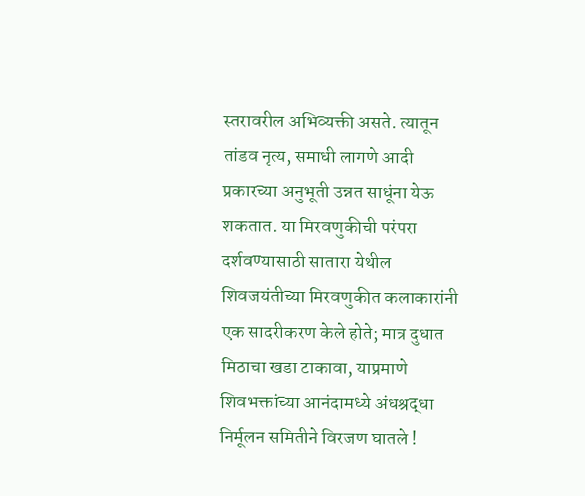स्तरावरील अभिव्यक्ती असते. त्यातून तांडव नृत्य, समाधी लागणे आदी प्रकारच्या अनुभूती उन्नत साधूंना येऊ शकतात. या मिरवणुकीची परंपरा दर्शवण्यासाठी सातारा येथील शिवजयंतीच्या मिरवणुकीत कलाकारांनी एक सादरीकरण केले होते; मात्र दुधात मिठाचा खडा टाकावा, याप्रमाणे शिवभक्तांच्या आनंदामध्ये अंधश्रद्धा निर्मूलन समितीने विरजण घातले !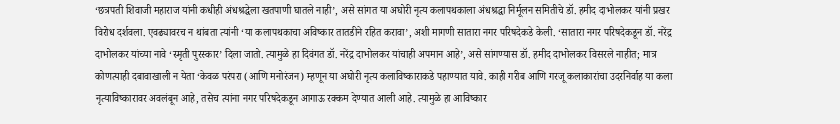‘छत्रपती शिवाजी महाराज यांनी कधीही अंधश्रद्धेला खतपाणी घातले नाही’, असे सांगत या अघोरी नृत्य कलापथकाला अंधश्रद्धा निर्मूलन समितीचे डॉ. हमीद दाभोलकर यांनी प्रखर विरोध दर्शवला. एवढ्यावरच न थांबता त्यांनी ‘या कलापथकाचा अविष्कार तातडीने रहित करावा’, अशी मागणी सातारा नगर परिषदेकडे केली. ‘सातारा नगर परिषदेकडून डॉ. नरेंद्र दाभोलकर यांच्या नावे ‘स्मृती पुरस्कार’ दिला जातो. त्यामुळे हा दिवंगत डॉ. नरेंद्र दाभोलकर यांचाही अपमान आहे’, असे सांगण्यास डॉ. हमीद दाभोलकर विसरले नाहीत; मात्र कोणत्याही दबावाखाली न येता ‘केवळ परंपरा (आणि मनोरंजन) म्हणून या अघोरी नृत्य कलाविष्काराकडे पहाण्यात यावे. काही गरीब आणि गरजू कलाकारांचा उदरनिर्वाह या कला नृत्याविष्कारावर अवलंबून आहे, तसेच त्यांना नगर परिषदेकडून आगाऊ रक्कम देण्यात आली आहे. त्यामुळे हा आविष्कार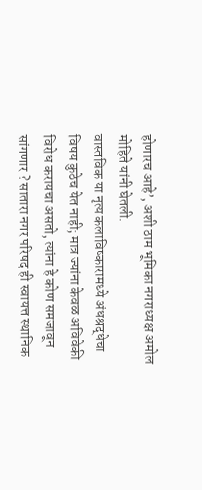होणारच आहे’, अशी ठाम भूमिका नगराध्यक्ष अमोल मोहिते यांनी घेतली.
वास्तविक या नृत्य कलाविष्कारामध्ये अंधश्रद्धेचा विषय कुठेच येत नाही; मात्र ज्यांना केवळ अविवेकी विरोध करायचा असतो, त्यांना हे कोण समजावून सांगणार ? सातारा नगर परिषद ही स्वायत्त स्थानिक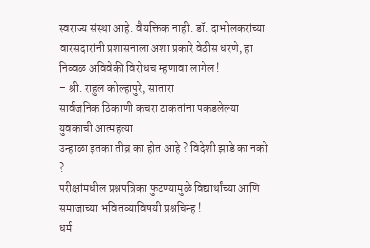स्वराज्य संस्था आहे. वैयक्तिक नाही. डॉ. दाभोलकरांच्या वारसदारांनी प्रशासनाला अशा प्रकारे वेठीस धरणे, हा निव्वळ अविवेकी विरोधच म्हणावा लागेल !
– श्री. राहुल कोल्हापुरे, सातारा
सार्वजनिक ठिकाणी कचरा टाकतांना पकडलेल्या युवकाची आत्महत्या
उन्हाळा इतका तीव्र का होत आहे ? विदेशी झाडे का नको ?
परीक्षांमधील प्रश्नपत्रिका फुटण्यामुळे विद्यार्थांच्या आणि समाजाच्या भवितव्याविषयी प्रश्नचिन्ह !
धर्म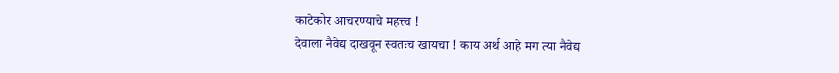काटेकोर आचरण्याचे महत्त्व !
देवाला नैवेद्य दाखवून स्वतःच खायचा ! काय अर्थ आहे मग त्या नैवेद्य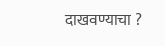दाखवण्याचा ?